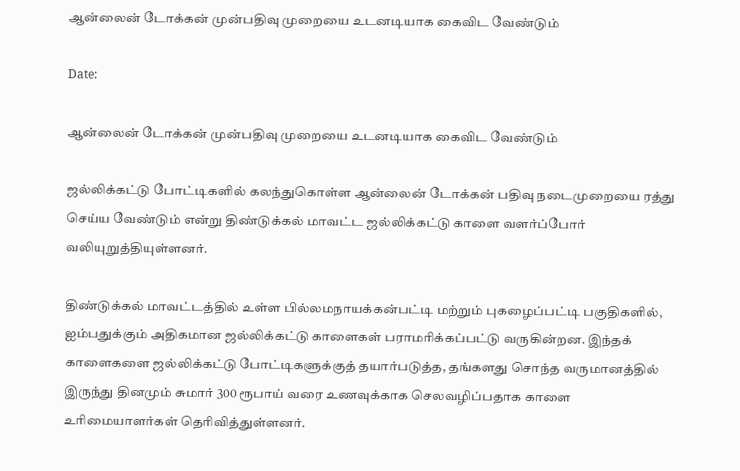ஆன்லைன் டோக்கன் முன்பதிவு முறையை உடனடியாக கைவிட வேண்டும்

Date:

ஆன்லைன் டோக்கன் முன்பதிவு முறையை உடனடியாக கைவிட வேண்டும்

ஜல்லிக்கட்டு போட்டிகளில் கலந்துகொள்ள ஆன்லைன் டோக்கன் பதிவு நடைமுறையை ரத்து செய்ய வேண்டும் என்று திண்டுக்கல் மாவட்ட ஜல்லிக்கட்டு காளை வளர்ப்போர் வலியுறுத்தியுள்ளனர்.

திண்டுக்கல் மாவட்டத்தில் உள்ள பில்லமநாயக்கன்பட்டி மற்றும் புகழைப்பட்டி பகுதிகளில், ஐம்பதுக்கும் அதிகமான ஜல்லிக்கட்டு காளைகள் பராமரிக்கப்பட்டு வருகின்றன. இந்தக் காளைகளை ஜல்லிக்கட்டு போட்டிகளுக்குத் தயார்படுத்த, தங்களது சொந்த வருமானத்தில் இருந்து தினமும் சுமார் 300 ரூபாய் வரை உணவுக்காக செலவழிப்பதாக காளை உரிமையாளர்கள் தெரிவித்துள்ளனர்.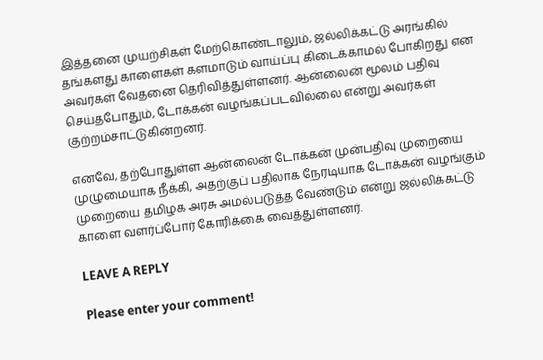இத்தனை முயற்சிகள் மேற்கொண்டாலும், ஜல்லிக்கட்டு அரங்கில் தங்களது காளைகள் களமாடும் வாய்ப்பு கிடைக்காமல் போகிறது என அவர்கள் வேதனை தெரிவித்துள்ளனர். ஆன்லைன் மூலம் பதிவு செய்தபோதும், டோக்கன் வழங்கப்படவில்லை என்று அவர்கள் குற்றம்சாட்டுகின்றனர்.

எனவே, தற்போதுள்ள ஆன்லைன் டோக்கன் முன்பதிவு முறையை முழுமையாக நீக்கி, அதற்குப் பதிலாக நேரடியாக டோக்கன் வழங்கும் முறையை தமிழக அரசு அமல்படுத்த வேண்டும் என்று ஜல்லிக்கட்டு காளை வளர்ப்போர் கோரிக்கை வைத்துள்ளனர்.

LEAVE A REPLY

Please enter your comment!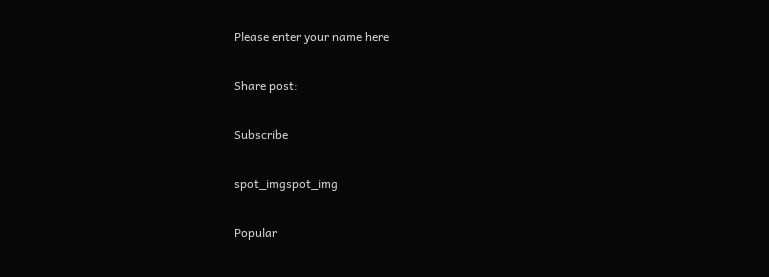Please enter your name here

Share post:

Subscribe

spot_imgspot_img

Popular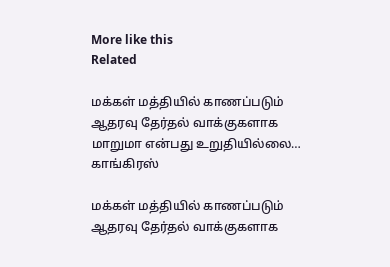More like this
Related

மக்கள் மத்தியில் காணப்படும் ஆதரவு தேர்தல் வாக்குகளாக மாறுமா என்பது உறுதியில்லை… காங்கிரஸ்

மக்கள் மத்தியில் காணப்படும் ஆதரவு தேர்தல் வாக்குகளாக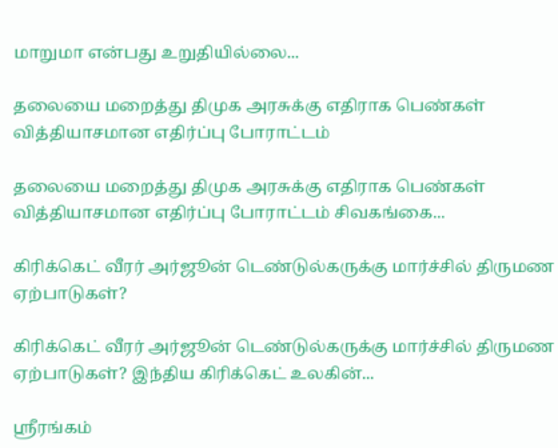மாறுமா என்பது உறுதியில்லை...

தலையை மறைத்து திமுக அரசுக்கு எதிராக பெண்கள் வித்தியாசமான எதிர்ப்பு போராட்டம்

தலையை மறைத்து திமுக அரசுக்கு எதிராக பெண்கள் வித்தியாசமான எதிர்ப்பு போராட்டம் சிவகங்கை...

கிரிக்கெட் வீரர் அர்ஜூன் டெண்டுல்கருக்கு மார்ச்சில் திருமண ஏற்பாடுகள்?

கிரிக்கெட் வீரர் அர்ஜூன் டெண்டுல்கருக்கு மார்ச்சில் திருமண ஏற்பாடுகள்? இந்திய கிரிக்கெட் உலகின்...

ஸ்ரீரங்கம்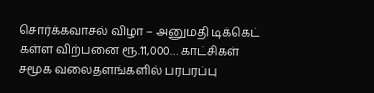சொர்க்கவாசல் விழா – அனுமதி டிக்கெட் கள்ள விற்பனை ரூ.11,000… காட்சிகள் சமூக வலைதளங்களில் பரபரப்பு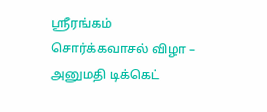ஸ்ரீரங்கம் சொர்க்கவாசல் விழா – அனுமதி டிக்கெட்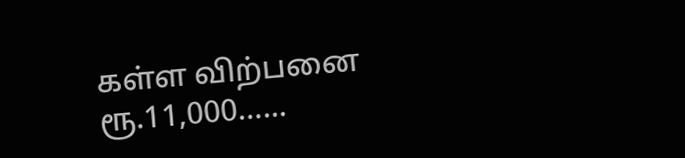கள்ள விற்பனை ரூ.11,000…...